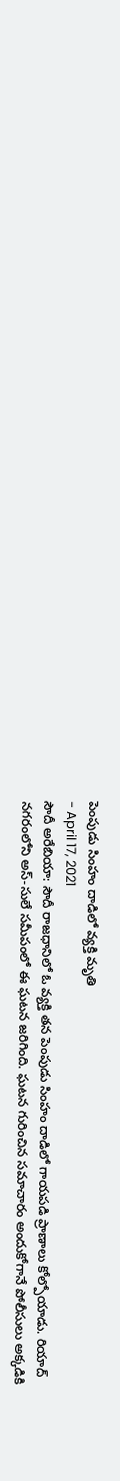పెంపుడు సింహం దాడిలో వ్యక్తి మృతి
- April 17, 2021
సౌదీ అరేబియా: సౌదీ రాజధానిలో ఓ వ్యక్తి తన పెంపుడు సింహం దాడిలో గాయపడి ప్రాణాలు కోల్పోయాడు. రియాద్ నగరంలోని అస్-సులే సమీపంలో ఈ ఘటన జరిగింది. ఘటన గురించిన సమాచారం అందుకోగానే పోలీసులు అక్కడికి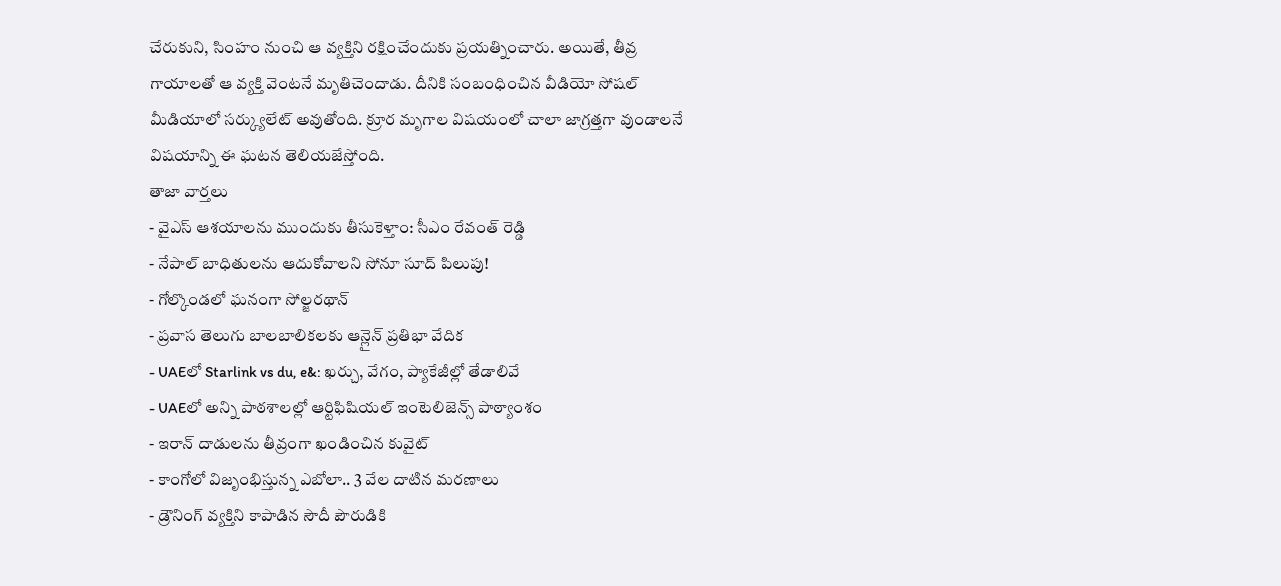చేరుకుని, సింహం నుంచి ఆ వ్యక్తిని రక్షించేందుకు ప్రయత్నించారు. అయితే, తీవ్ర గాయాలతో ఆ వ్యక్తి వెంటనే మృతిచెందాడు. దీనికి సంబంధించిన వీడియో సోషల్ మీడియాలో సర్క్యులేట్ అవుతోంది. క్రూర మృగాల విషయంలో చాలా జాగ్రత్తగా వుండాలనే విషయాన్ని ఈ ఘటన తెలియజేస్తోంది.
తాజా వార్తలు
- వైఎస్ ఆశయాలను ముందుకు తీసుకెళ్తాం: సీఎం రేవంత్ రెడ్డి
- నేపాల్ బాధితులను ఆదుకోవాలని సోనూ సూద్ పిలుపు!
- గోల్కొండలో ఘనంగా సోల్జరథాన్
- ప్రవాస తెలుగు బాలబాలికలకు ఆన్లైన్ ప్రతిభా వేదిక
- UAEలో Starlink vs du, e&: ఖర్చు, వేగం, ప్యాకేజీల్లో తేడాలివే
- UAEలో అన్ని పాఠశాలల్లో ఆర్టిఫిషియల్ ఇంటెలిజెన్స్ పాఠ్యాంశం
- ఇరాన్ దాడులను తీవ్రంగా ఖండించిన కువైట్
- కాంగోలో విజృంభిస్తున్న ఎబోలా.. 3 వేల దాటిన మరణాలు
- డ్రౌనింగ్ వ్యక్తిని కాపాడిన సౌదీ పౌరుడికి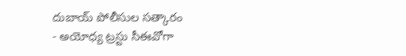దుబాయ్ పోలీసుల సత్కారం
- అయోధ్య ట్రస్టు సీఈవోగా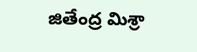జితేంద్ర మిశ్రా